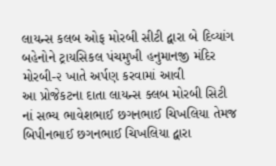લાયન્સ કલબ ઓફ મોરબી સીટી દ્વારા બે દિવ્યાંગ બહેનોને ટ્રાયસિકલ પંચમુખી હનુમાનજી મંદિર મોરબી-૨ ખાતે અર્પણ કરવામાં આવી
આ પ્રોજેકટના દાતા લાયન્સ ક્લબ મોરબી સિટી નાં સભ્ય ભાવેશભાઈ છગનભાઈ ચિખલિયા તેમજ બિપીનભાઈ છગનભાઈ ચિખલિયા દ્વારા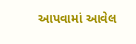આપવામાં આવેલ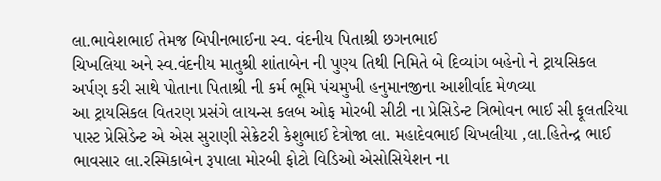લા.ભાવેશભાઈ તેમજ બિપીનભાઈના સ્વ. વંદનીય પિતાશ્રી છગનભાઈ
ચિખલિયા અને સ્વ.વંદનીય માતુશ્રી શાંતાબેન ની પુણ્ય તિથી નિમિતે બે દિવ્યાંગ બહેનો ને ટ્રાયસિકલ અર્પણ કરી સાથે પોતાના પિતાશ્રી ની કર્મ ભૂમિ પંચમુખી હનુમાનજીના આશીર્વાદ મેળવ્યા
આ ટ્રાયસિકલ વિતરણ પ્રસંગે લાયન્સ કલબ ઓફ મોરબી સીટી ના પ્રેસિડેન્ટ ત્રિભોવન ભાઈ સી ફૂલતરિયા પાસ્ટ પ્રેસિડેન્ટ એ એસ સુરાણી સેક્રેટરી કેશુભાઈ દેત્રોજા લા. મહાદેવભાઈ ચિખલીયા ,લા.હિતેન્દ્ર ભાઈ ભાવસાર લા.રસ્મિકાબેન રૂપાલા મોરબી ફોટો વિડિઓ એસોસિયેશન ના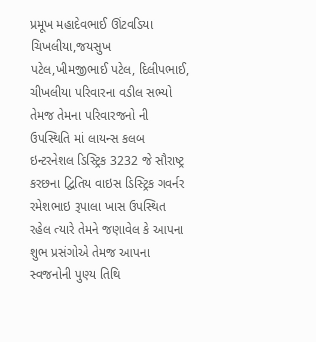પ્રમૂખ મહાદેવભાઈ ઊંટવડિયા
ચિખલીયા,જયસુખ પટેલ,ખીમજીભાઈ પટેલ, દિલીપભાઈ, ચીખલીયા પરિવારના વડીલ સભ્યો તેમજ તેમના પરિવારજનો ની ઉપસ્થિતિ માં લાયન્સ કલબ ઇન્ટરનેશલ ડિસ્ટ્રિક 3232 જે સૌરાષ્ટ્ર કરછના દ્વિતિય વાઇસ ડિસ્ટ્રિક ગવર્નર રમેશભાઇ રૂપાલા ખાસ ઉપસ્થિત રહેલ ત્યારે તેમને જણાવેલ કે આપના શુભ પ્રસંગોએ તેમજ આપના સ્વજનોની પુણ્ય તિથિ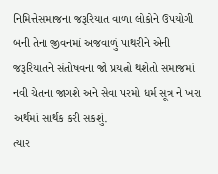નિમિત્તેસમાજના જરૂરિયાત વાળા લોકોને ઉપયોગી બની તેના જીવનમાં અજવાળું પાથરીને એની જરૂરિયાતને સંતોષવના જો પ્રયત્નો થશેતો સમાજમાં નવી ચેતના જાગશે અને સેવા પરમો ધર્મ સૂત્ર ને ખરા અર્થમાં સાર્થક કરી સકશું.
ત્યાર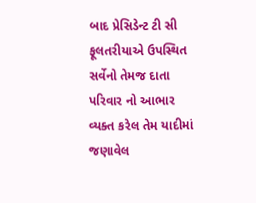બાદ પ્રેસિડેન્ટ ટી સી ફૂલતરીયાએ ઉપસ્થિત સર્વેનો તેમજ દાતા પરિવાર નો આભાર વ્યક્ત કરેલ તેમ યાદીમાં જણાવેલ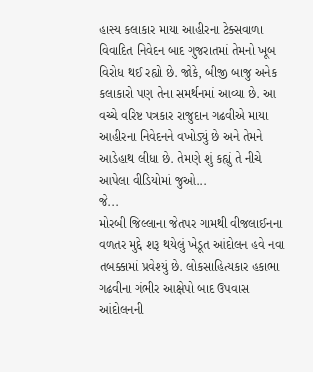હાસ્ય કલાકાર માયા આહીરના ટેક્સવાળા વિવાદિત નિવેદન બાદ ગુજરાતમાં તેમનો ખૂબ વિરોધ થઈ રહ્યો છે. જોકે, બીજી બાજુ અનેક કલાકારો પણ તેના સમર્થનમાં આવ્યા છે. આ વચ્ચે વરિષ્ટ પત્રકાર રાજુદાન ગઢવીએ માયા આહીરના નિવેદનને વખોડ્યું છે અને તેમને આડેહાથ લીધા છે. તેમણે શું કહ્યું તે નીચે આપેલા વીડિયોમાં જુઓ...
જે...
મોરબી જિલ્લાના જેતપર ગામથી વીજલાઈનના વળતર મુદ્દે શરૂ થયેલું ખેડૂત આંદોલન હવે નવા તબક્કામાં પ્રવેશ્યું છે. લોકસાહિત્યકાર હકાભા ગઢવીના ગંભીર આક્ષેપો બાદ ઉપવાસ આંદોલનની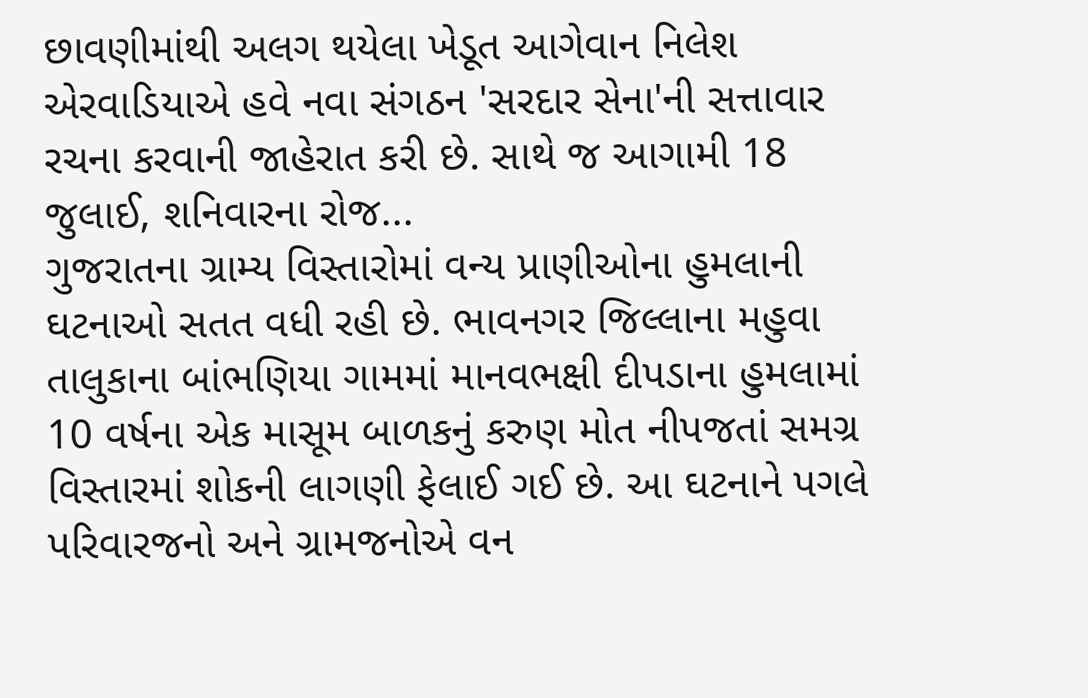છાવણીમાંથી અલગ થયેલા ખેડૂત આગેવાન નિલેશ એરવાડિયાએ હવે નવા સંગઠન 'સરદાર સેના'ની સત્તાવાર રચના કરવાની જાહેરાત કરી છે. સાથે જ આગામી 18 જુલાઈ, શનિવારના રોજ...
ગુજરાતના ગ્રામ્ય વિસ્તારોમાં વન્ય પ્રાણીઓના હુમલાની ઘટનાઓ સતત વધી રહી છે. ભાવનગર જિલ્લાના મહુવા તાલુકાના બાંભણિયા ગામમાં માનવભક્ષી દીપડાના હુમલામાં 10 વર્ષના એક માસૂમ બાળકનું કરુણ મોત નીપજતાં સમગ્ર વિસ્તારમાં શોકની લાગણી ફેલાઈ ગઈ છે. આ ઘટનાને પગલે પરિવારજનો અને ગ્રામજનોએ વન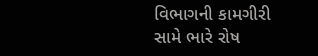વિભાગની કામગીરી સામે ભારે રોષ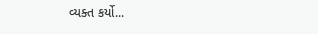વ્યક્ત કર્યો...